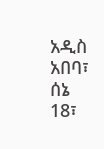አዲስ አበባ፣ ሰኔ 18፣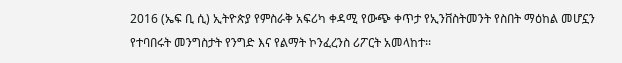2016 (ኤፍ ቢ ሲ) ኢትዮጵያ የምስራቅ አፍሪካ ቀዳሚ የውጭ ቀጥታ የኢንቨስትመንት የስበት ማዕከል መሆኗን የተባበሩት መንግስታት የንግድ እና የልማት ኮንፈረንስ ሪፖርት አመላከተ፡፡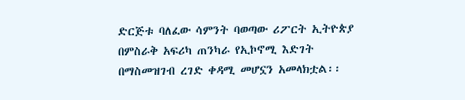ድርጅቱ ባለፈው ሳምንት ባወጣው ሪፖርት ኢትዮጵያ በምስራቅ አፍሪካ ጠንካራ የኢኮኖሚ እድገት በማስመዝገብ ረገድ ቀዳሚ መሆኗን አመላክቷል፡፡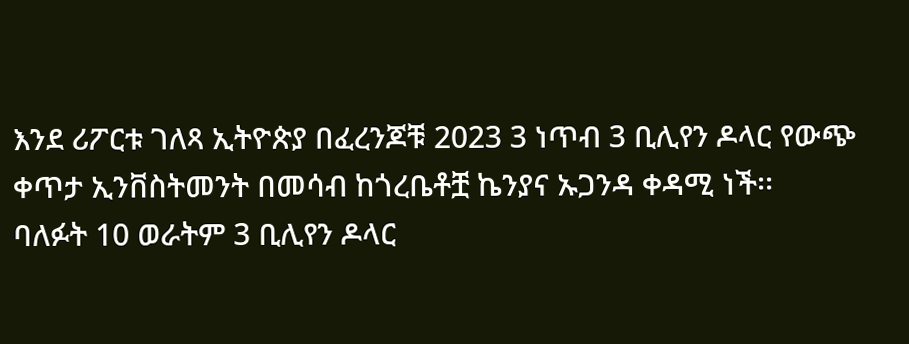እንደ ሪፖርቱ ገለጻ ኢትዮጵያ በፈረንጆቹ 2023 3 ነጥብ 3 ቢሊየን ዶላር የውጭ ቀጥታ ኢንቨስትመንት በመሳብ ከጎረቤቶቿ ኬንያና ኡጋንዳ ቀዳሚ ነች፡፡
ባለፉት 10 ወራትም 3 ቢሊየን ዶላር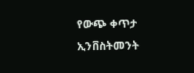የውጭ ቀጥታ ኢንቨስትመንት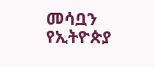መሳቧን የኢትዮጵያ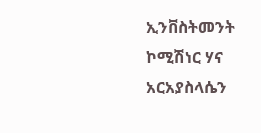ኢንቨስትመንት ኮሚሽነር ሃና አርአያስላሴን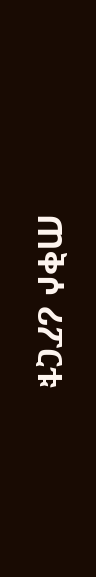ጠቅሶ ሪፖርቱ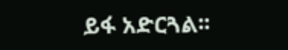ይፋ አድርጓል፡፡